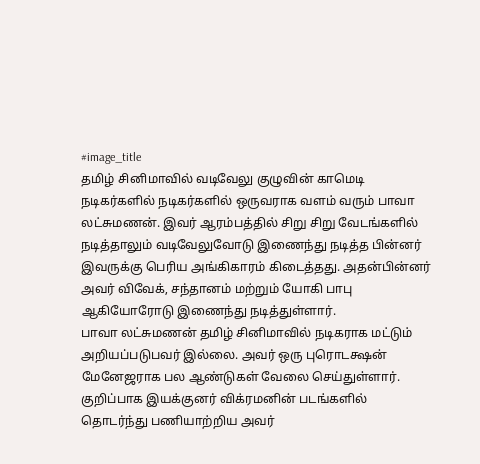#image_title
தமிழ் சினிமாவில் வடிவேலு குழுவின் காமெடி நடிகர்களில் நடிகர்களில் ஒருவராக வளம் வரும் பாவா லட்சுமணன். இவர் ஆரம்பத்தில் சிறு சிறு வேடங்களில் நடித்தாலும் வடிவேலுவோடு இணைந்து நடித்த பின்னர் இவருக்கு பெரிய அங்கிகாரம் கிடைத்தது. அதன்பின்னர் அவர் விவேக், சந்தானம் மற்றும் யோகி பாபு ஆகியோரோடு இணைந்து நடித்துள்ளார்.
பாவா லட்சுமணன் தமிழ் சினிமாவில் நடிகராக மட்டும் அறியப்படுபவர் இல்லை. அவர் ஒரு புரொடக்ஷன் மேனேஜராக பல ஆண்டுகள் வேலை செய்துள்ளார். குறிப்பாக இயக்குனர் விக்ரமனின் படங்களில் தொடர்ந்து பணியாற்றிய அவர்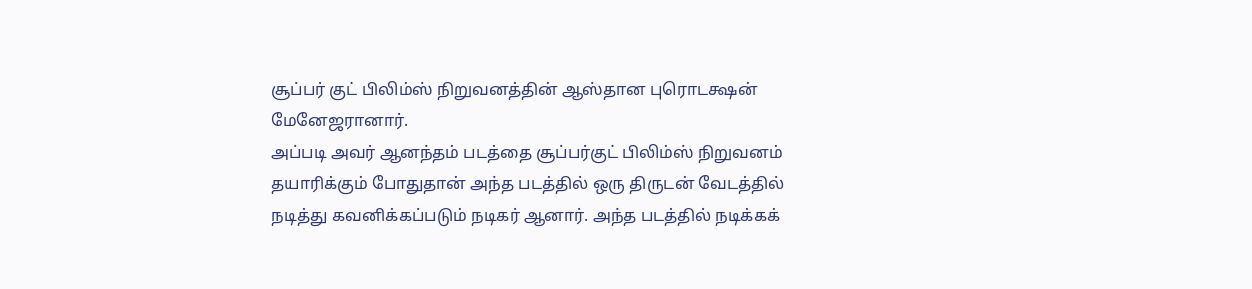சூப்பர் குட் பிலிம்ஸ் நிறுவனத்தின் ஆஸ்தான புரொடக்ஷன் மேனேஜரானார்.
அப்படி அவர் ஆனந்தம் படத்தை சூப்பர்குட் பிலிம்ஸ் நிறுவனம் தயாரிக்கும் போதுதான் அந்த படத்தில் ஒரு திருடன் வேடத்தில் நடித்து கவனிக்கப்படும் நடிகர் ஆனார். அந்த படத்தில் நடிக்கக்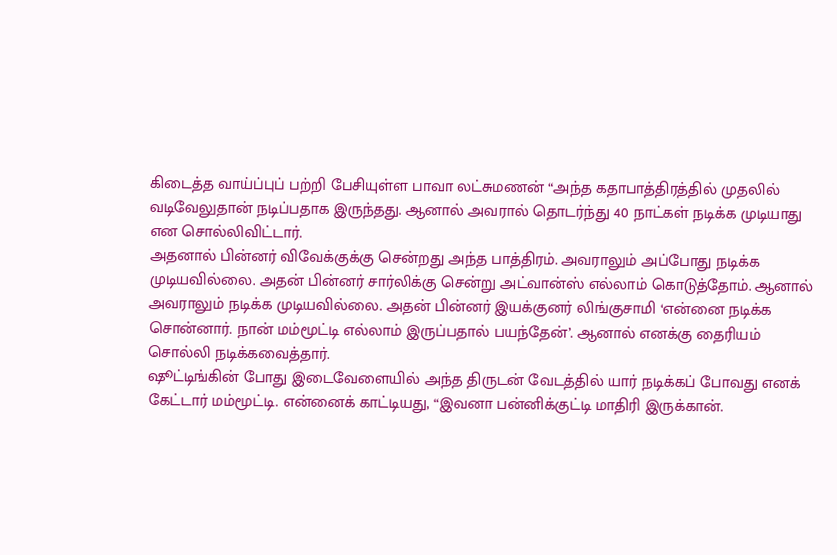கிடைத்த வாய்ப்புப் பற்றி பேசியுள்ள பாவா லட்சுமணன் “அந்த கதாபாத்திரத்தில் முதலில் வடிவேலுதான் நடிப்பதாக இருந்தது. ஆனால் அவரால் தொடர்ந்து 40 நாட்கள் நடிக்க முடியாது என சொல்லிவிட்டார்.
அதனால் பின்னர் விவேக்குக்கு சென்றது அந்த பாத்திரம். அவராலும் அப்போது நடிக்க முடியவில்லை. அதன் பின்னர் சார்லிக்கு சென்று அட்வான்ஸ் எல்லாம் கொடுத்தோம். ஆனால் அவராலும் நடிக்க முடியவில்லை. அதன் பின்னர் இயக்குனர் லிங்குசாமி ‘என்னை நடிக்க சொன்னார். நான் மம்மூட்டி எல்லாம் இருப்பதால் பயந்தேன்’. ஆனால் எனக்கு தைரியம் சொல்லி நடிக்கவைத்தார்.
ஷூட்டிங்கின் போது இடைவேளையில் அந்த திருடன் வேடத்தில் யார் நடிக்கப் போவது எனக் கேட்டார் மம்மூட்டி. என்னைக் காட்டியது, “இவனா பன்னிக்குட்டி மாதிரி இருக்கான்.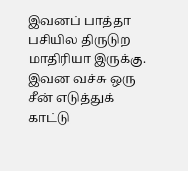இவனப் பாத்தா பசியில திருடுற மாதிரியா இருக்கு. இவன வச்சு ஒரு சீன் எடுத்துக் காட்டு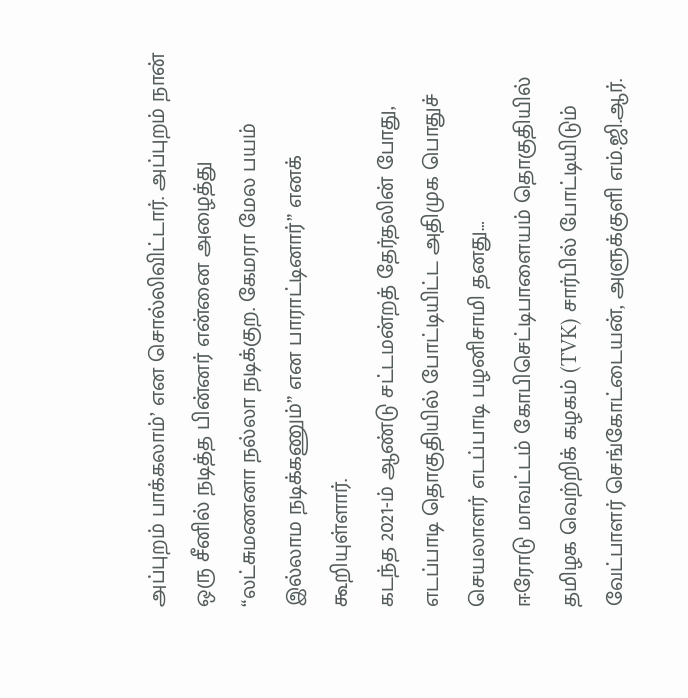அப்புறம் பாக்கலாம்’ என சொல்லிவிட்டார். அப்புறம் நான் ஒரு சீனில் நடித்த பின்னர் என்னை அழைத்து “லட்சுமணனா நல்லா நடிக்குற. கேமரா மேல பயம் இல்லாம நடிக்கணும்” என பாராட்டினார்” எனக் கூறியுள்ளார்.
கடந்த 2021-ம் ஆண்டு சட்டமன்றத் தேர்தலின் போது, எடப்பாடி தொகுதியில் போட்டியிட்ட அதிமுக பொதுச் செயலாளர் எடப்பாடி பழனிசாமி தனது…
ஈரோடு மாவட்டம் கோபிசெட்டிபாளையம் தொகுதியில் தமிழக வெற்றிக் கழகம் (TVK) சார்பில் போட்டியிடும் வேட்பாளர் செங்கோட்டையன், அளுக்குளி எம்.ஜி.ஆர்.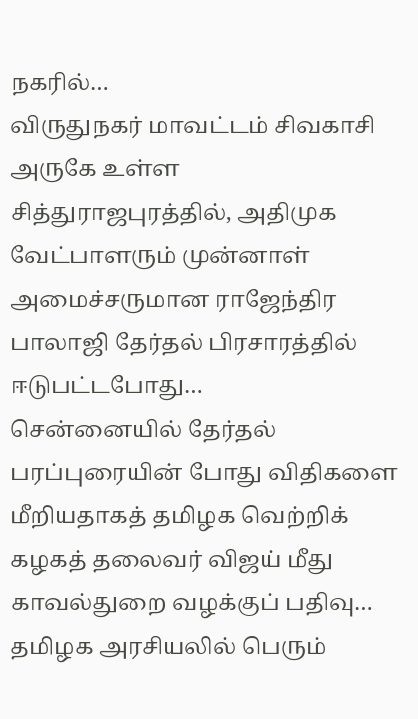நகரில்…
விருதுநகர் மாவட்டம் சிவகாசி அருகே உள்ள சித்துராஜபுரத்தில், அதிமுக வேட்பாளரும் முன்னாள் அமைச்சருமான ராஜேந்திர பாலாஜி தேர்தல் பிரசாரத்தில் ஈடுபட்டபோது…
சென்னையில் தேர்தல் பரப்புரையின் போது விதிகளை மீறியதாகத் தமிழக வெற்றிக் கழகத் தலைவர் விஜய் மீது காவல்துறை வழக்குப் பதிவு…
தமிழக அரசியலில் பெரும்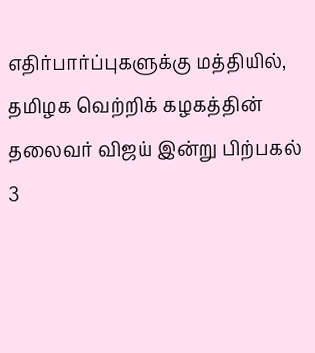எதிர்பார்ப்புகளுக்கு மத்தியில், தமிழக வெற்றிக் கழகத்தின் தலைவர் விஜய் இன்று பிற்பகல் 3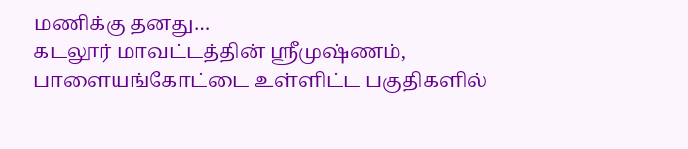மணிக்கு தனது…
கடலூர் மாவட்டத்தின் ஸ்ரீமுஷ்ணம், பாளையங்கோட்டை உள்ளிட்ட பகுதிகளில்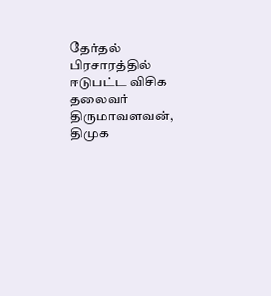தேர்தல் பிரசாரத்தில் ஈடுபட்ட விசிக தலைவர் திருமாவளவன், திமுக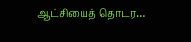ஆட்சியைத் தொடர…